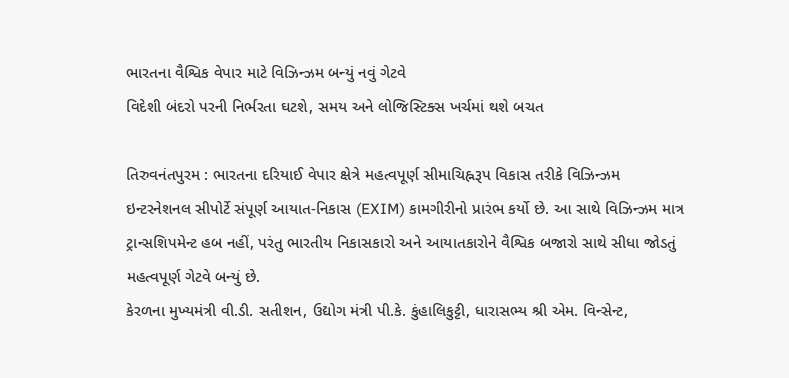ભારતના વૈશ્વિક વેપાર માટે વિઝિન્ઝમ બન્યું નવું ગેટવે
વિદેશી બંદરો પરની નિર્ભરતા ઘટશે, સમય અને લોજિસ્ટિક્સ ખર્ચમાં થશે બચત

તિરુવનંતપુરમ : ભારતના દરિયાઈ વેપાર ક્ષેત્રે મહત્વપૂર્ણ સીમાચિહ્નરૂપ વિકાસ તરીકે વિઝિન્ઝમ ઇન્ટરનેશનલ સીપોર્ટે સંપૂર્ણ આયાત-નિકાસ (EXIM) કામગીરીનો પ્રારંભ કર્યો છે. આ સાથે વિઝિન્ઝમ માત્ર ટ્રાન્સશિપમેન્ટ હબ નહીં, પરંતુ ભારતીય નિકાસકારો અને આયાતકારોને વૈશ્વિક બજારો સાથે સીધા જોડતું મહત્વપૂર્ણ ગેટવે બન્યું છે.
કેરળના મુખ્યમંત્રી વી.ડી. સતીશન, ઉદ્યોગ મંત્રી પી.કે. કુંહાલિકુટ્ટી, ધારાસભ્ય શ્રી એમ. વિન્સેન્ટ,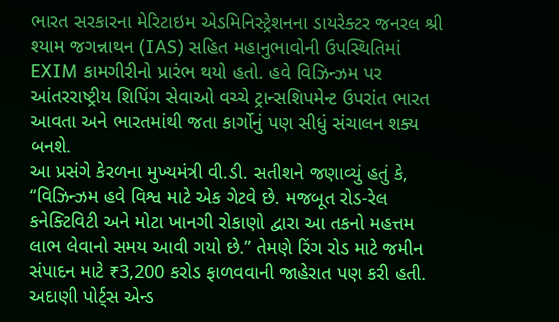ભારત સરકારના મેરિટાઇમ એડમિનિસ્ટ્રેશનના ડાયરેક્ટર જનરલ શ્રી શ્યામ જગન્નાથન (IAS) સહિત મહાનુભાવોની ઉપસ્થિતિમાં EXIM કામગીરીનો પ્રારંભ થયો હતો. હવે વિઝિન્ઝમ પર આંતરરાષ્ટ્રીય શિપિંગ સેવાઓ વચ્ચે ટ્રાન્સશિપમેન્ટ ઉપરાંત ભારત આવતા અને ભારતમાંથી જતા કાર્ગોનું પણ સીધું સંચાલન શક્ય બનશે.
આ પ્રસંગે કેરળના મુખ્યમંત્રી વી.ડી. સતીશને જણાવ્યું હતું કે, “વિઝિન્ઝમ હવે વિશ્વ માટે એક ગેટવે છે. મજબૂત રોડ-રેલ કનેક્ટિવિટી અને મોટા ખાનગી રોકાણો દ્વારા આ તકનો મહત્તમ લાભ લેવાનો સમય આવી ગયો છે.” તેમણે રિંગ રોડ માટે જમીન સંપાદન માટે ₹3,200 કરોડ ફાળવવાની જાહેરાત પણ કરી હતી.
અદાણી પોર્ટ્સ એન્ડ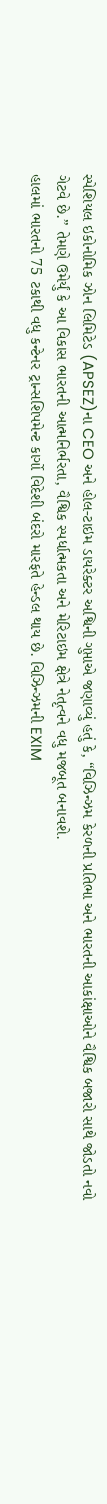સ્પેશિયલ ઇકોનોમિક ઝોન લિમિટેડ (APSEZ)ના CEO અને હોલ-ટાઇમ ડાયરેક્ટર અશ્વિની ગુપ્તાએ જણાવ્યું હતું કે, “વિઝિન્ઝમ કેરળની પ્રતિભા અને ભારતની આકાંક્ષાઓને વૈશ્વિક બજારો સાથે જોડતો નવો ગેટવે છે.” તેમણે ઉમેર્યું કે આ વિકાસ ભારતની આત્મનિર્ભરતા, વૈશ્વિક સ્પર્ધાત્મકતા અને મેરિટાઇમ ક્ષેત્રે નેતૃત્વને વધુ મજબૂત બનાવશે.
હાલમાં ભારતનો 75 ટકાથી વધુ કન્ટેનર ટ્રાન્સશિપમેન્ટ કાર્ગો વિદેશી બંદરો મારફતે હેન્ડલ થાય છે. વિઝિન્ઝમની EXIM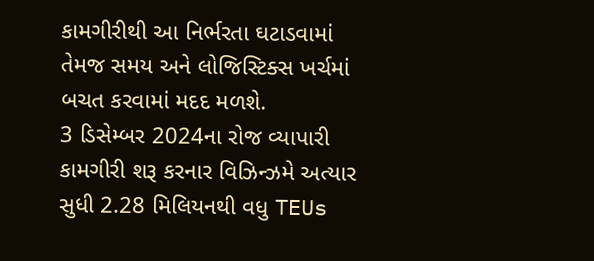કામગીરીથી આ નિર્ભરતા ઘટાડવામાં તેમજ સમય અને લોજિસ્ટિક્સ ખર્ચમાં બચત કરવામાં મદદ મળશે.
3 ડિસેમ્બર 2024ના રોજ વ્યાપારી કામગીરી શરૂ કરનાર વિઝિન્ઝમે અત્યાર સુધી 2.28 મિલિયનથી વધુ TEUs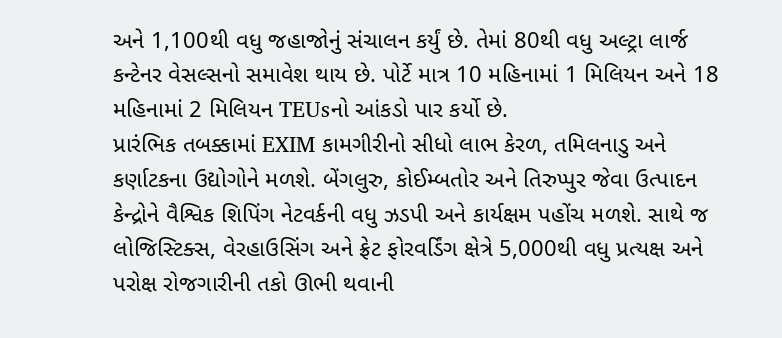અને 1,100થી વધુ જહાજોનું સંચાલન કર્યું છે. તેમાં 80થી વધુ અલ્ટ્રા લાર્જ કન્ટેનર વેસલ્સનો સમાવેશ થાય છે. પોર્ટે માત્ર 10 મહિનામાં 1 મિલિયન અને 18 મહિનામાં 2 મિલિયન TEUsનો આંકડો પાર કર્યો છે.
પ્રારંભિક તબક્કામાં EXIM કામગીરીનો સીધો લાભ કેરળ, તમિલનાડુ અને કર્ણાટકના ઉદ્યોગોને મળશે. બેંગલુરુ, કોઈમ્બતોર અને તિરુપ્પુર જેવા ઉત્પાદન કેન્દ્રોને વૈશ્વિક શિપિંગ નેટવર્કની વધુ ઝડપી અને કાર્યક્ષમ પહોંચ મળશે. સાથે જ લોજિસ્ટિક્સ, વેરહાઉસિંગ અને ફ્રેટ ફોરવર્ડિંગ ક્ષેત્રે 5,000થી વધુ પ્રત્યક્ષ અને પરોક્ષ રોજગારીની તકો ઊભી થવાની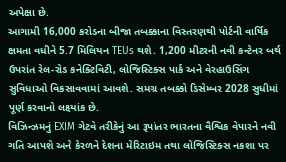અપેક્ષા છે.
આગામી 16,000 કરોડના બીજા તબક્કાના વિસ્તરણથી પોર્ટની વાર્ષિક ક્ષમતા વધીને 5.7 મિલિયન TEUs થશે. 1,200 મીટરની નવી કન્ટેનર બર્થ ઉપરાંત રેલ-રોડ કનેક્ટિવિટી, લોજિસ્ટિક્સ પાર્ક અને વેરહાઉસિંગ સુવિધાઓ વિકસાવવામાં આવશે. સમગ્ર તબક્કો ડિસેમ્બર 2028 સુધીમાં પૂર્ણ કરવાનો લક્ષ્યાંક છે.
વિઝિન્ઝમનું EXIM ગેટવે તરીકેનું આ રૂપાંતર ભારતના વૈશ્વિક વેપારને નવી ગતિ આપશે અને કેરળને દેશના મેરિટાઇમ તથા લોજિસ્ટિક્સ નકશા પર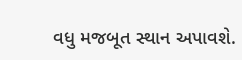વધુ મજબૂત સ્થાન અપાવશે.